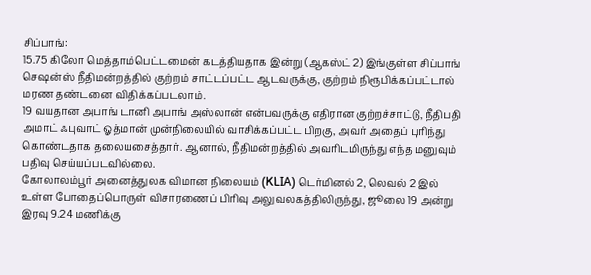சிப்பாங்:
15.75 கிலோ மெத்தாம்பெட்டமைன் கடத்தியதாக இன்று (ஆகஸ்ட் 2) இங்குள்ள சிப்பாங் செஷன்ஸ் நீதிமன்றத்தில் குற்றம் சாட்டப்பட்ட ஆடவருக்கு, குற்றம் நிரூபிக்கப்பட்டால் மரண தண்டனை விதிக்கப்படலாம்.
19 வயதான அபாங் டானி அபாங் அஸ்லான் என்பவருக்கு எதிரான குற்றச்சாட்டு, நீதிபதி அமாட் ஃபுவாட் ஓத்மான் முன்நிலையில் வாசிக்கப்பட்ட பிறகு, அவர் அதைப் புரிந்து கொண்டதாக தலையசைத்தார். ஆனால், நீதிமன்றத்தில் அவரிடமிருந்து எந்த மனுவும் பதிவு செய்யப்படவில்லை.
கோலாலம்பூர் அனைத்துலக விமான நிலையம் (KLIA) டெர்மினல் 2, லெவல் 2 இல் உள்ள போதைப்பொருள் விசாரணைப் பிரிவு அலுவலகத்திலிருந்து, ஜூலை 19 அன்று இரவு 9.24 மணிக்கு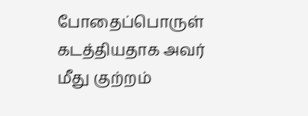போதைப்பொருள் கடத்தியதாக அவர் மீது குற்றம்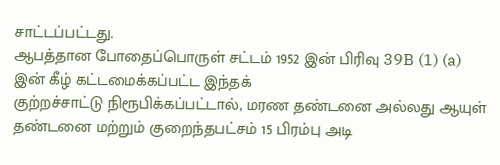சாட்டப்பட்டது.
ஆபத்தான போதைப்பொருள் சட்டம் 1952 இன் பிரிவு 39B (1) (a) இன் கீழ் கட்டமைக்கப்பட்ட இந்தக்
குற்றச்சாட்டு நிரூபிக்கப்பட்டால், மரண தண்டனை அல்லது ஆயுள் தண்டனை மற்றும் குறைந்தபட்சம் 15 பிரம்பு அடி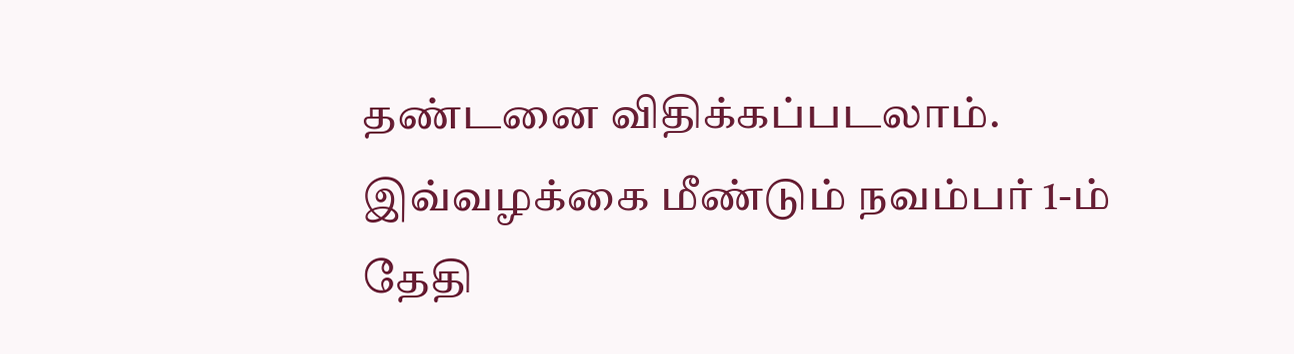தண்டனை விதிக்கப்படலாம்.
இவ்வழக்கை மீண்டும் நவம்பர் 1-ம் தேதி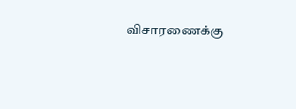விசாரணைக்கு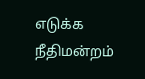எடுக்க நீதிமன்றம்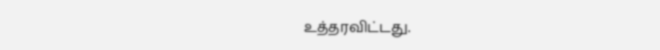உத்தரவிட்டது.